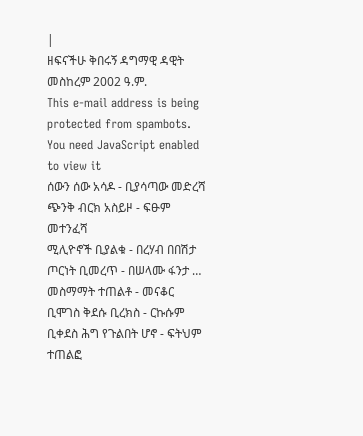|
ዘፍናችሁ ቅበሩኝ ዳግማዊ ዳዊት መስከረም 2002 ዓ.ም.
This e-mail address is being protected from spambots. You need JavaScript enabled to view it
ሰውን ሰው አሳዶ - ቢያሳጣው መድረሻ ጭንቅ ብርክ አስይዞ - ፍፁም መተንፈሻ
ሚሊዮኖች ቢያልቁ - በረሃብ በበሽታ ጦርነት ቢመረጥ - በሠላሙ ፋንታ … መስማማት ተጠልቶ - መናቆር ቢሞገስ ቅደሱ ቢረክስ - ርኩሱም ቢቀደስ ሕግ የጉልበት ሆኖ - ፍትህም ተጠልፎ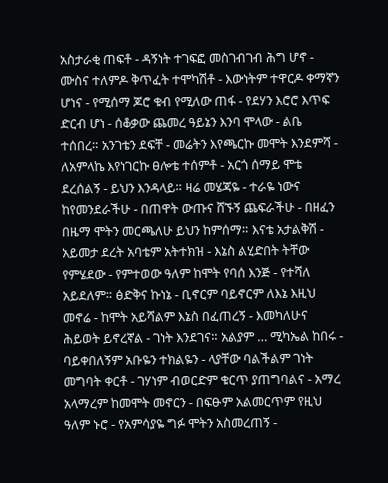አስታራቂ ጠፍቶ - ዳኝነት ተገፍፎ መስገብገብ ሕግ ሆኖ - ሙስና ተለምዶ ቅጥፈት ተሞካሽቶ - እውነትም ተዋርዶ ቀማኛን ሆነና - የሚሰማ ጆሮ ቁብ የሚለው ጠፋ - የደሃን እሮሮ እጥፍ ድርብ ሆነ - ሰቆቃው ጨመረ ዓይኔን እንባ ሞላው - ልቤ ተሰበረ። አንገቴን ደፍቸ - መሬትን እየጫርኩ መሞት እንደምሻ - ለአምላኬ እየነገርኩ ፀሎቴ ተሰምቶ - አርጎ ሰማይ ሞቴ ደረሰልኝ - ይህን እንዳላይ። ዛሬ መሄጃዬ - ተራዬ ነውና ከየመንደራችሁ - በጠዋት ውጡና ሸኙኝ ጨፍራችሁ - በዘፈን በዜማ ሞትን መርጫለሁ ይህን ከምሰማ። እናቴ አታልቅሽ - አይመታ ደረት አባቴም አትተክዝ - እኔስ ልሂድበት ትቸው የምሄደው - የምተወው ዓለም ከሞት የባሰ እንጅ - የተሻለ አይደለም። ፅድቅና ኩነኔ - ቢኖርም ባይኖርም ለእኔ እዚህ መኖሬ - ከሞት አይሻልም እኔስ በፈጠረኝ - እመካለሁና ሕይወት ይኖረኛል - ገነት እንደገና። አልያም … ሚካኤል ከበሩ - ባይቀበለኝም አቡዬን ተክልዬን - ላያቸው ባልችልም ገነት መግባት ቀርቶ - ገሃነም ብወርድም ቁርጥ ያጠግባልና - አማረ አላማረም ከመሞት መኖርን - በፍፁም አልመርጥም የዚህ ዓለም ኑሮ - የአምሳያዬ ግፉ ሞትን አስመረጠኝ -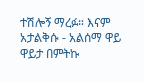ተሽሎኝ ማረፉ። እናም አታልቅሱ - አልሰማ ዋይ ዋይታ በምትኩ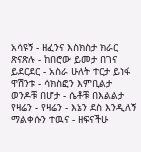አሳዩኝ - ዘፈንና እስክስታ ክራር ጽናጽሉ - ከበሮው ይመታ በገና ይደርደር - አስራ ሁለት ተርታ ይነፋ ዋሽንቱ - ሳክስፎን እምቢልታ ወንዶቹ በሆታ - ሴቶቹ በእልልታ የዛሬን - የዛሬን - እኔን ደስ እንዲለኝ ማልቀሱን ተዉና - ዘፍናችሁ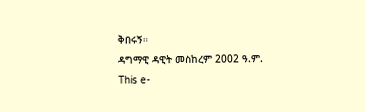ቅበሩኝ።
ዳግማዊ ዳዊት መስከረም 2002 ዓ.ም.
This e-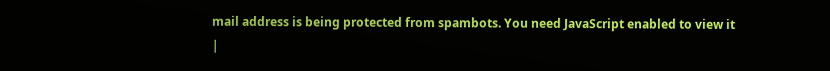mail address is being protected from spambots. You need JavaScript enabled to view it
|